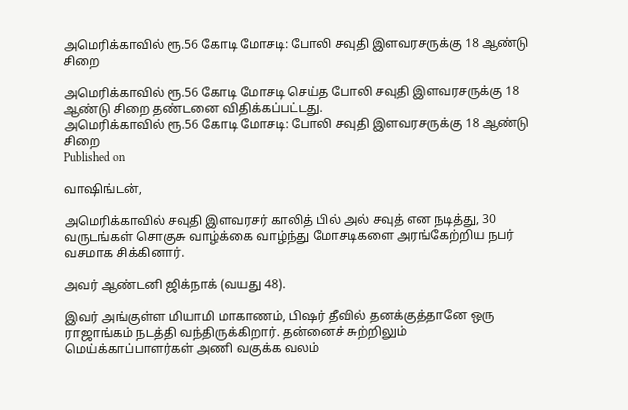அமெரிக்காவில் ரூ.56 கோடி மோசடி: போலி சவுதி இளவரசருக்கு 18 ஆண்டு சிறை

அமெரிக்காவில் ரூ.56 கோடி மோசடி செய்த போலி சவுதி இளவரசருக்கு 18 ஆண்டு சிறை தண்டனை விதிக்கப்பட்டது.
அமெரிக்காவில் ரூ.56 கோடி மோசடி: போலி சவுதி இளவரசருக்கு 18 ஆண்டு சிறை
Published on

வாஷிங்டன்,

அமெரிக்காவில் சவுதி இளவரசர் காலித் பில் அல் சவுத் என நடித்து, 30 வருடங்கள் சொகுசு வாழ்க்கை வாழ்ந்து மோசடிகளை அரங்கேற்றிய நபர் வசமாக சிக்கினார்.

அவர் ஆண்டனி ஜிக்நாக் (வயது 48).

இவர் அங்குள்ள மியாமி மாகாணம், பிஷர் தீவில் தனக்குத்தானே ஒரு ராஜாங்கம் நடத்தி வந்திருக்கிறார். தன்னைச் சுற்றிலும் மெய்க்காப்பாளர்கள் அணி வகுக்க வலம்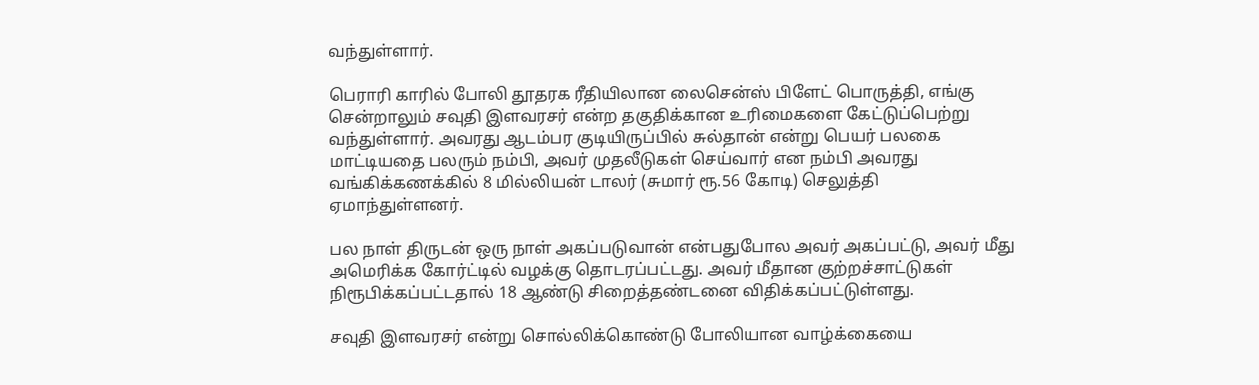வந்துள்ளார்.

பெராரி காரில் போலி தூதரக ரீதியிலான லைசென்ஸ் பிளேட் பொருத்தி, எங்கு சென்றாலும் சவுதி இளவரசர் என்ற தகுதிக்கான உரிமைகளை கேட்டுப்பெற்று வந்துள்ளார். அவரது ஆடம்பர குடியிருப்பில் சுல்தான் என்று பெயர் பலகை மாட்டியதை பலரும் நம்பி, அவர் முதலீடுகள் செய்வார் என நம்பி அவரது வங்கிக்கணக்கில் 8 மில்லியன் டாலர் (சுமார் ரூ.56 கோடி) செலுத்தி ஏமாந்துள்ளனர்.

பல நாள் திருடன் ஒரு நாள் அகப்படுவான் என்பதுபோல அவர் அகப்பட்டு, அவர் மீது அமெரிக்க கோர்ட்டில் வழக்கு தொடரப்பட்டது. அவர் மீதான குற்றச்சாட்டுகள் நிரூபிக்கப்பட்டதால் 18 ஆண்டு சிறைத்தண்டனை விதிக்கப்பட்டுள்ளது.

சவுதி இளவரசர் என்று சொல்லிக்கொண்டு போலியான வாழ்க்கையை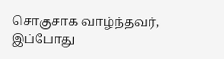சொகுசாக வாழ்ந்தவர், இப்போது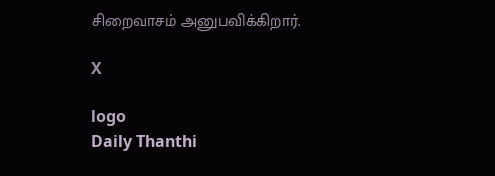சிறைவாசம் அனுபவிக்கிறார்.

X

logo
Daily Thanthi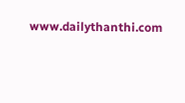www.dailythanthi.com